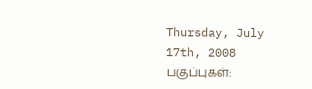Thursday, July 17th, 2008 பகுப்புகள்: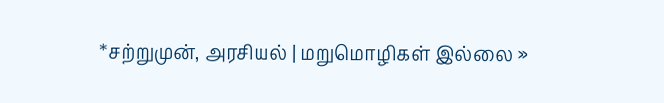*சற்றுமுன், அரசியல் | மறுமொழிகள் இல்லை »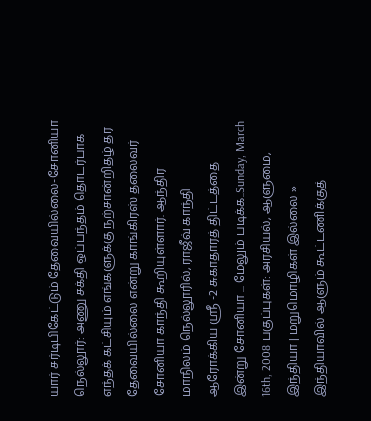யார் சர்டிபிகேட்டும் தேவையில்லை-சோனியா நெல்லூர்: அணு சக்தி ஒப்பந்தம் தொடர்பாக எந்தக் கட்சியும் எங்களுக்கு நற்சான்றிதழ் தர தேவையில்லை என்று காங்கிரஸ் தலைவர் சோனியா காந்தி கூறியுள்ளார். ஆந்திர மாநிலம் நெல்லூரில், ராஜீவ் காந்தி ஆரோக்கிய ஸ்ரீ -2 சுகாதாரத் திட்டத்தை இன்று சோனியா ... மேலும் படிக்க..Sunday, March 16th, 2008 பகுப்புகள்: அரசியல், ஆளுமை, இந்தியா | மறுமொழிகள் இல்லை »
இந்தியாவில் ஆளும் கூட்டணிக்குத்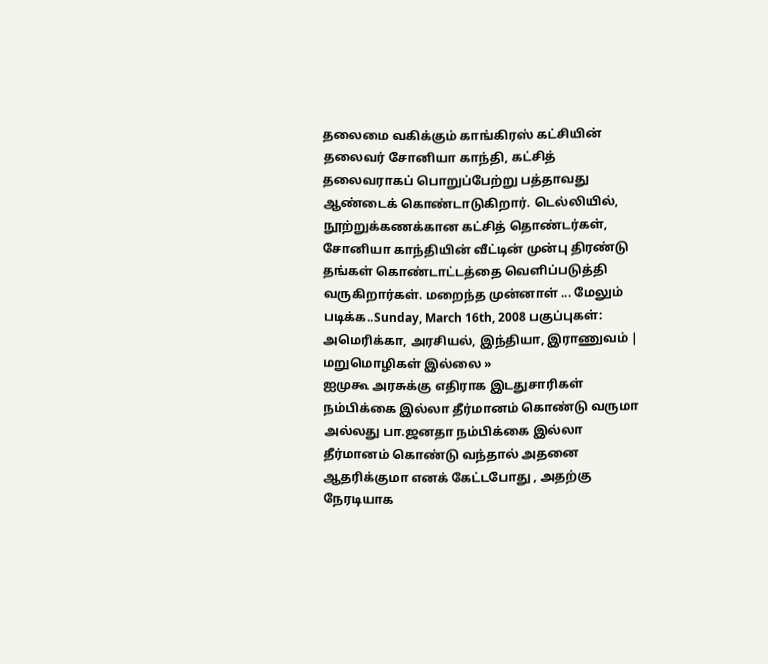தலைமை வகிக்கும் காங்கிரஸ் கட்சியின் தலைவர் சோனியா காந்தி, கட்சித் தலைவராகப் பொறுப்பேற்று பத்தாவது ஆண்டைக் கொண்டாடுகிறார். டெல்லியில், நூற்றுக்கணக்கான கட்சித் தொண்டர்கள், சோனியா காந்தியின் வீட்டின் முன்பு திரண்டு தங்கள் கொண்டாட்டத்தை வெளிப்படுத்தி வருகிறார்கள். மறைந்த முன்னாள் ... மேலும் படிக்க..Sunday, March 16th, 2008 பகுப்புகள்: அமெரிக்கா, அரசியல், இந்தியா, இராணுவம் | மறுமொழிகள் இல்லை »
ஐமுகூ அரசுக்கு எதிராக இடதுசாரிகள் நம்பிக்கை இல்லா தீர்மானம் கொண்டு வருமா அல்லது பா.ஜனதா நம்பிக்கை இல்லா தீர்மானம் கொண்டு வந்தால் அதனை ஆதரிக்குமா எனக் கேட்டபோது , அதற்கு நேரடியாக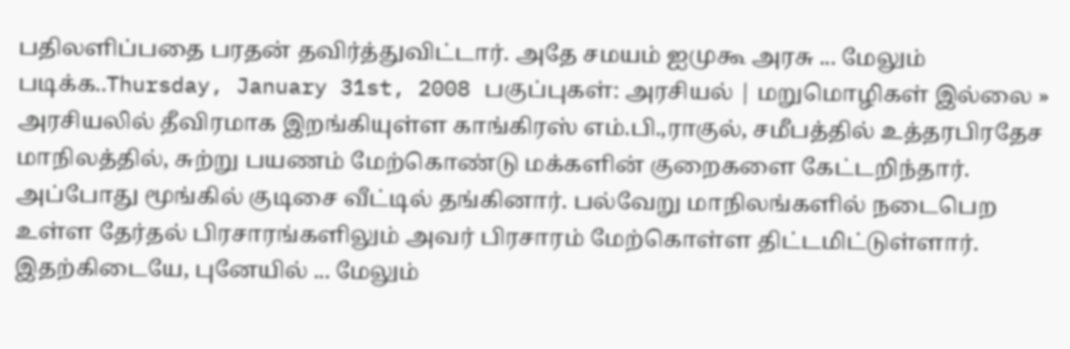பதிலளிப்பதை பரதன் தவிர்த்துவிட்டார். அதே சமயம் ஐமுகூ அரசு ... மேலும் படிக்க..Thursday, January 31st, 2008 பகுப்புகள்: அரசியல் | மறுமொழிகள் இல்லை »
அரசியலில் தீவிரமாக இறங்கியுள்ள காங்கிரஸ் எம்.பி.,ராகுல், சமீபத்தில் உத்தரபிரதேச மாநிலத்தில், சுற்று பயணம் மேற்கொண்டு மக்களின் குறைகளை கேட்டறிந்தார். அப்போது மூங்கில் குடிசை வீட்டில் தங்கினார். பல்வேறு மாநிலங்களில் நடைபெற உள்ள தேர்தல் பிரசாரங்களிலும் அவர் பிரசாரம் மேற்கொள்ள திட்டமிட்டுள்ளார். இதற்கிடையே, புனேயில் ... மேலும்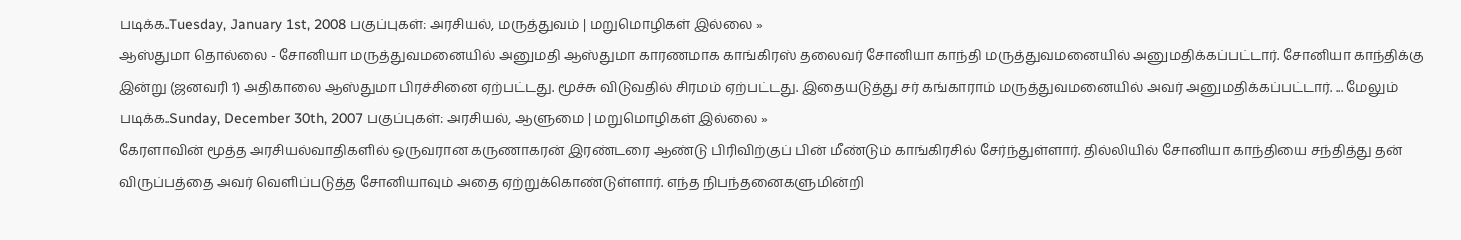படிக்க..Tuesday, January 1st, 2008 பகுப்புகள்: அரசியல், மருத்துவம் | மறுமொழிகள் இல்லை »
ஆஸ்துமா தொல்லை - சோனியா மருத்துவமனையில் அனுமதி ஆஸ்துமா காரணமாக காங்கிரஸ் தலைவர் சோனியா காந்தி மருத்துவமனையில் அனுமதிக்கப்பட்டார். சோனியா காந்திக்கு இன்று (ஜனவரி 1) அதிகாலை ஆஸ்துமா பிரச்சினை ஏற்பட்டது. மூச்சு விடுவதில் சிரமம் ஏற்பட்டது. இதையடுத்து சர் கங்காராம் மருத்துவமனையில் அவர் அனுமதிக்கப்பட்டார். ... மேலும் படிக்க..Sunday, December 30th, 2007 பகுப்புகள்: அரசியல், ஆளுமை | மறுமொழிகள் இல்லை »
கேரளாவின் மூத்த அரசியல்வாதிகளில் ஒருவரான கருணாகரன் இரண்டரை ஆண்டு பிரிவிற்குப் பின் மீண்டும் காங்கிரசில் சேர்ந்துள்ளார். தில்லியில் சோனியா காந்தியை சந்தித்து தன் விருப்பத்தை அவர் வெளிப்படுத்த சோனியாவும் அதை ஏற்றுக்கொண்டுள்ளார். எந்த நிபந்தனைகளுமின்றி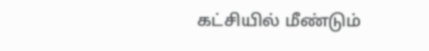கட்சியில் மீண்டும்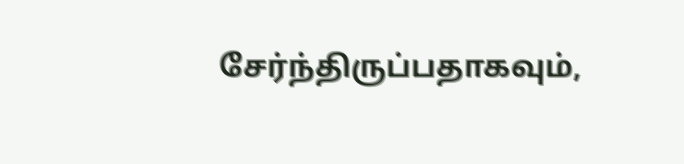சேர்ந்திருப்பதாகவும்,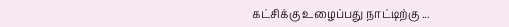கட்சிக்கு உழைப்பது நாட்டிற்கு ...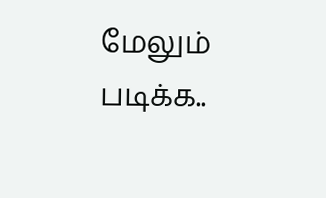மேலும் படிக்க..